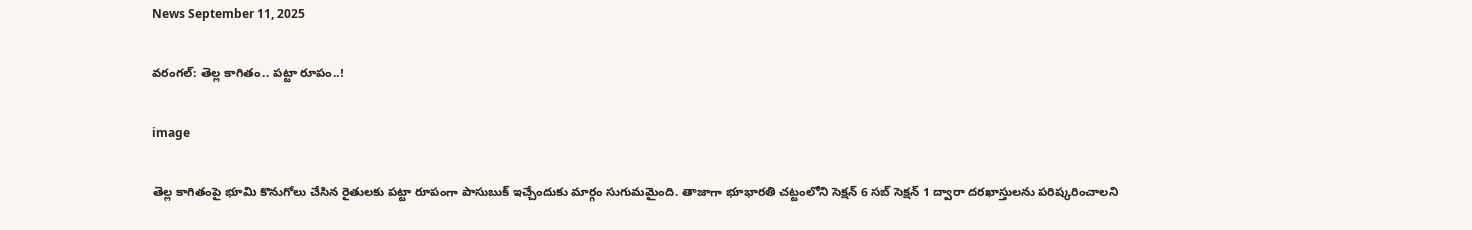News September 11, 2025

వరంగల్: తెల్ల కాగితం.. పట్టా రూపం..!

image

తెల్ల కాగితంపై భూమి కొనుగోలు చేసిన రైతులకు పట్టా రూపంగా పాసుబుక్ ఇచ్చేందుకు మార్గం సుగుమమైంది. తాజాగా భూభారతి చట్టంలోని సెక్షన్ 6 సబ్ సెక్షన్ 1 ద్వారా దరఖాస్తులను పరిష్కరించాలని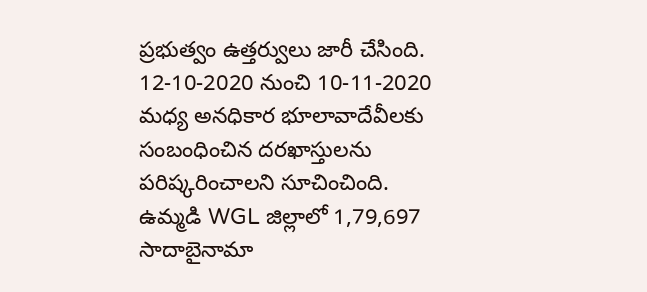ప్రభుత్వం ఉత్తర్వులు జారీ చేసింది. 12-10-2020 నుంచి 10-11-2020 మధ్య అనధికార భూలావాదేవీలకు సంబంధించిన దరఖాస్తులను పరిష్కరించాలని సూచించింది. ఉమ్మడి WGL జిల్లాలో 1,79,697 సాదాబైనామా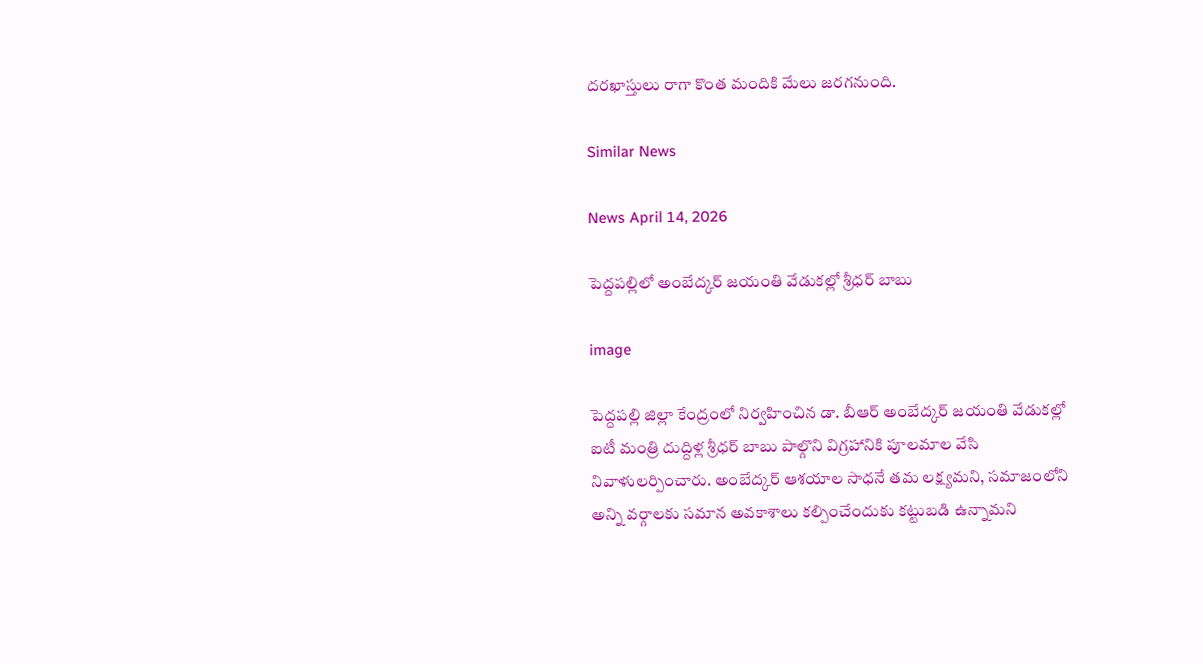దరఖాస్తులు రాగా కొంత మందికి మేలు జరగనుంది.

Similar News

News April 14, 2026

పెద్దపల్లిలో అంబేద్కర్ జయంతి వేడుకల్లో శ్రీధర్ బాబు

image

పెద్దపల్లి జిల్లా కేంద్రంలో నిర్వహించిన డా. బీఆర్ అంబేద్కర్ జయంతి వేడుకల్లో ఐటీ మంత్రి దుద్దిళ్ల శ్రీధర్ బాబు పాల్గొని విగ్రహానికి పూలమాల వేసి నివాళులర్పించారు. అంబేద్కర్ ఆశయాల సాధనే తమ లక్ష్యమని, సమాజంలోని అన్ని వర్గాలకు సమాన అవకాశాలు కల్పించేందుకు కట్టుబడి ఉన్నామని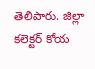తెలిపారు. జిల్లా కలెక్టర్ కోయ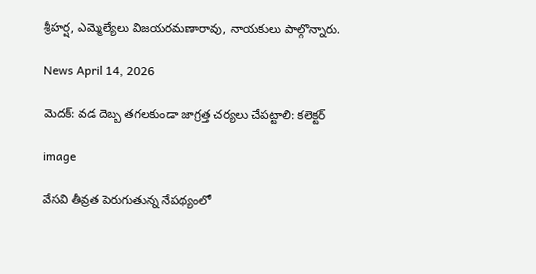శ్రీహర్ష, ఎమ్మెల్యేలు విజయరమణారావు, నాయకులు పాల్గొన్నారు.

News April 14, 2026

మెదక్: వడ దెబ్బ తగలకుండా జాగ్రత్త చర్యలు చేపట్టాలి: కలెక్టర్

image

వేసవి తీవ్రత పెరుగుతున్న నేపథ్యంలో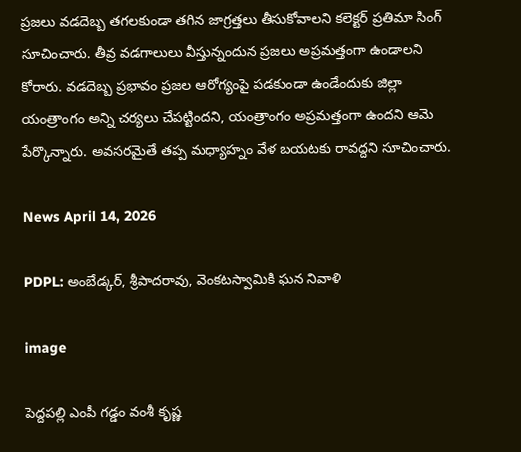ప్రజలు వడదెబ్బ తగలకుండా తగిన జాగ్రత్తలు తీసుకోవాలని కలెక్టర్ ప్రతిమా సింగ్ సూచించారు. తీవ్ర వడగాలులు వీస్తున్నందున ప్రజలు అప్రమత్తంగా ఉండాలని కోరారు. వడదెబ్బ ప్రభావం ప్రజల ఆరోగ్యంపై పడకుండా ఉండేందుకు జిల్లా యంత్రాంగం అన్ని చర్యలు చేపట్టిందని, యంత్రాంగం అప్రమత్తంగా ఉందని ఆమె పేర్కొన్నారు. అవసరమైతే తప్ప మధ్యాహ్నం వేళ బయటకు రావద్దని సూచించారు.

News April 14, 2026

PDPL: అంబేడ్కర్, శ్రీపాదరావు, వెంకటస్వామికి ఘన నివాళి

image

పెద్దపల్లి ఎంపీ గడ్డం వంశీ కృష్ణ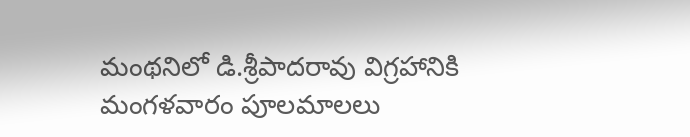మంథనిలో డి.శ్రీపాదరావు విగ్రహానికి మంగళవారం పూలమాలలు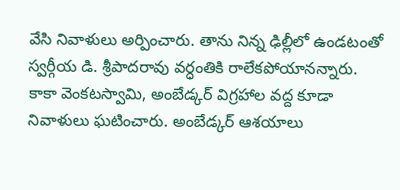వేసి నివాళులు అర్పించారు. తాను నిన్న ఢిల్లీలో ఉండటంతో స్వర్గీయ డి. శ్రీపాదరావు వర్ధంతికి రాలేకపోయానన్నారు. కాకా వెంకటస్వామి, అంబేడ్కర్ విగ్రహాల వద్ద కూడా నివాళులు ఘటించారు. అంబేడ్కర్ ఆశయాలు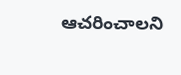ఆచరించాలని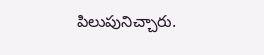పిలుపునిచ్చారు.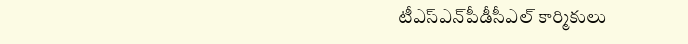టీఎస్‌ఎన్‌పీడీసీఎల్ కార్మికులు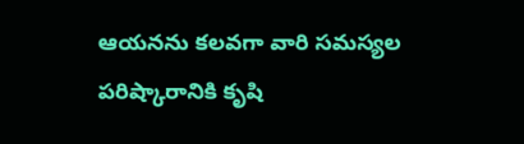ఆయనను కలవగా వారి సమస్యల పరిష్కారానికి కృషి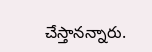చేస్తానన్నారు.